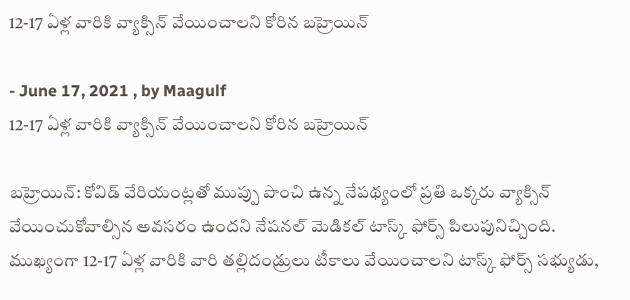12-17 ఏళ్ల వారికి వ్యాక్సిన్ వేయించాలని కోరిన బహ్రెయిన్

- June 17, 2021 , by Maagulf
12-17 ఏళ్ల వారికి వ్యాక్సిన్ వేయించాలని కోరిన బహ్రెయిన్

బహ్రెయిన్: కోవిడ్ వేరియంట్లతో ముప్పు పొంచి ఉన్న నేపథ్యంలో ప్రతి ఒక్కరు వ్యాక్సిన్ వేయించుకోవాల్సిన అవసరం ఉందని నేషనల్ మెడికల్ టాస్క్ ఫోర్స్ పిలుపునిచ్చింది.
ముఖ్యంగా 12-17 ఏళ్ల వారికి వారి తల్లిదండ్రులు టీకాలు వేయించాలని టాస్క్ ఫోర్స్ సభ్యుడు,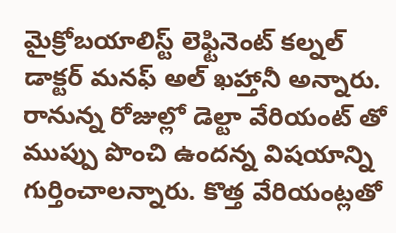మైక్రోబయాలిస్ట్ లెఫ్టినెంట్ కల్నల్ డాక్టర్ మనఫ్ అల్ ఖహ్తానీ అన్నారు. రానున్న రోజుల్లో డెల్టా వేరియంట్ తో ముప్పు పొంచి ఉందన్న విషయాన్ని గుర్తించాలన్నారు. కొత్త వేరియంట్లతో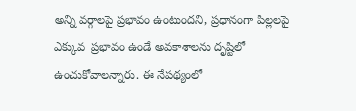అన్ని వర్గాలపై ప్రభావం ఉంటుందని, ప్రధానంగా పిల్లలపై ఎక్కువ  ప్రభావం ఉండే అవకాశాలను దృష్టిలో ఉంచుకోవాలన్నారు. ఈ నేపథ్యంలో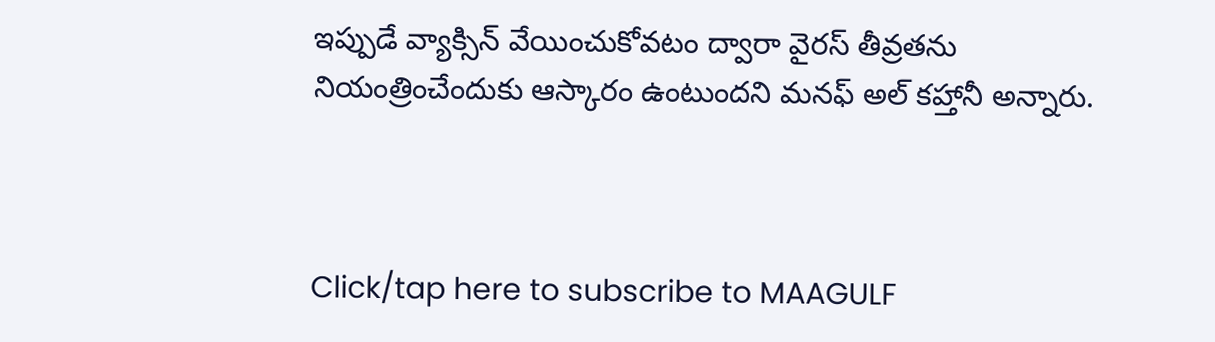ఇప్పుడే వ్యాక్సిన్ వేయించుకోవటం ద్వారా వైరస్ తీవ్రతను నియంత్రించేందుకు ఆస్కారం ఉంటుందని మనఫ్ అల్ కహ్తానీ అన్నారు.



Click/tap here to subscribe to MAAGULF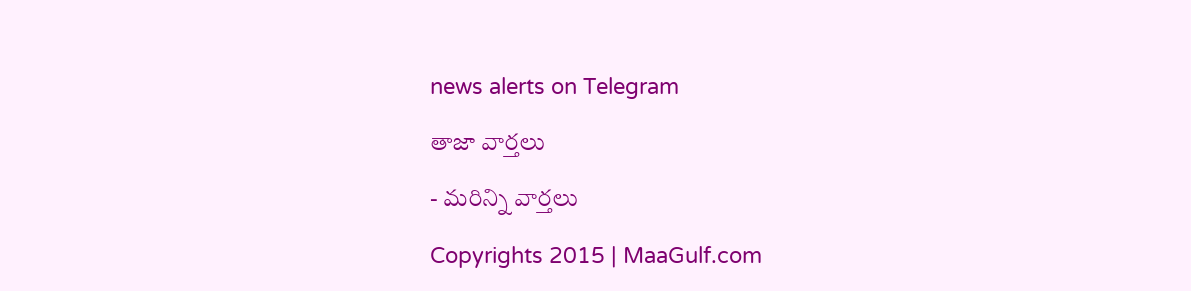news alerts on Telegram

తాజా వార్తలు

- మరిన్ని వార్తలు

Copyrights 2015 | MaaGulf.com